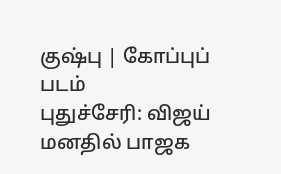குஷ்பு | கோப்புப் படம்
புதுச்சேரி: விஜய் மனதில் பாஜக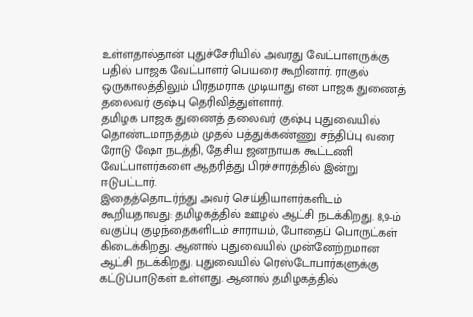உள்ளதால்தான் புதுச்சேரியில் அவரது வேட்பாளருக்கு பதில் பாஜக வேட்பாளர் பெயரை கூறினார். ராகுல் ஒருகாலத்திலும் பிரதமராக முடியாது என பாஜக துணைத் தலைவர் குஷ்பு தெரிவித்துள்ளார்.
தமிழக பாஜக துணைத் தலைவர் குஷ்பு புதுவையில் தொண்டமாநத்தம் முதல் பத்துக்கண்ணு சந்திப்பு வரை ரோடு ஷோ நடத்தி, தேசிய ஜனநாயக கூட்டணி வேட்பாளர்களை ஆதரித்து பிரச்சாரத்தில் இன்று ஈடுபட்டார்.
இதைத்தொடர்ந்து அவர் செய்தியாளர்களிடம் கூறியதாவது: தமிழகத்தில் ஊழல் ஆட்சி நடக்கிறது. 8,9-ம் வகுப்பு குழந்தைகளிடம் சாராயம், போதைப் பொருட்கள் கிடைக்கிறது. ஆனால் புதுவையில் முன்னேற்றமான ஆட்சி நடக்கிறது. புதுவையில் ரெஸ்டோபார்களுக்கு கட்டுப்பாடுகள் உள்ளது. ஆனால் தமிழகத்தில்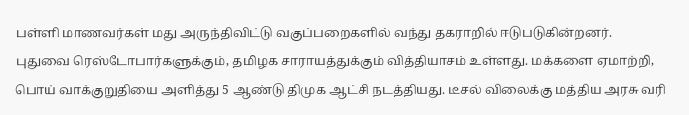பள்ளி மாணவர்கள் மது அருந்திவிட்டு வகுப்பறைகளில் வந்து தகராறில் ஈடுபடுகின்றனர்.
புதுவை ரெஸ்டோபார்களுக்கும், தமிழக சாராயத்துக்கும் வித்தியாசம் உள்ளது. மக்களை ஏமாற்றி, பொய் வாக்குறுதியை அளித்து 5 ஆண்டு திமுக ஆட்சி நடத்தியது. டீசல் விலைக்கு மத்திய அரசு வரி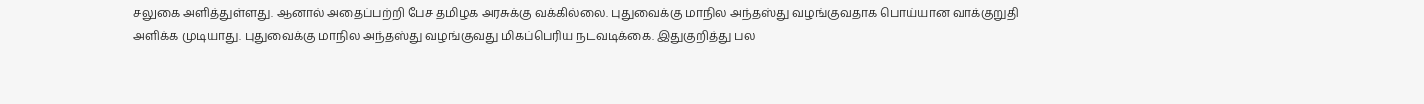சலுகை அளித்துள்ளது. ஆனால் அதைப்பற்றி பேச தமிழக அரசுக்கு வக்கில்லை. புதுவைக்கு மாநில அந்தஸ்து வழங்குவதாக பொய்யான வாக்குறுதி அளிக்க முடியாது. புதுவைக்கு மாநில அந்தஸ்து வழங்குவது மிகப்பெரிய நடவடிக்கை. இதுகுறித்து பல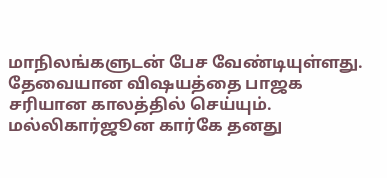மாநிலங்களுடன் பேச வேண்டியுள்ளது. தேவையான விஷயத்தை பாஜக சரியான காலத்தில் செய்யும்.
மல்லிகார்ஜூன கார்கே தனது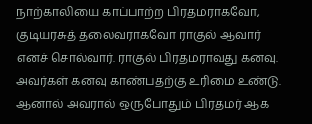நாற்காலியை காப்பாற்ற பிரதமராகவோ, குடியரசுத் தலைவராகவோ ராகுல் ஆவார் எனச் சொல்வார். ராகுல் பிரதமராவது கனவு. அவர்கள் கனவு காண்பதற்கு உரிமை உண்டு. ஆனால் அவரால் ஒருபோதும் பிரதமர் ஆக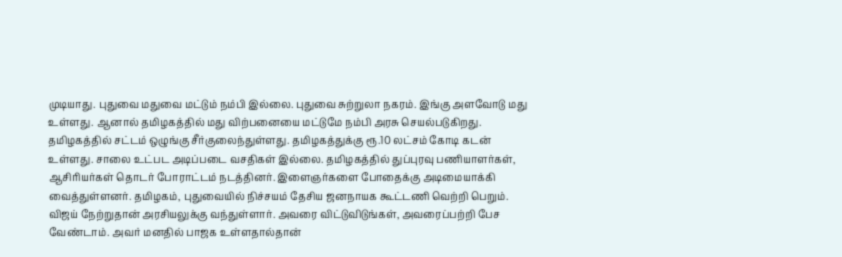முடியாது. புதுவை மதுவை மட்டும் நம்பி இல்லை. புதுவை சுற்றுலா நகரம். இங்கு அளவோடு மது உள்ளது. ஆனால் தமிழகத்தில் மது விற்பனையை மட்டுமே நம்பி அரசு செயல்படுகிறது.
தமிழகத்தில் சட்டம் ஒழுங்கு சீர்குலைந்துள்ளது. தமிழகத்துக்கு ரூ.10 லட்சம் கோடி கடன் உள்ளது. சாலை உட்பட அடிப்படை வசதிகள் இல்லை. தமிழகத்தில் துப்புரவு பணியாளர்கள், ஆசிரியர்கள் தொடர் போராட்டம் நடத்தினர். இளைஞர்களை போதைக்கு அடிமையாக்கி வைத்துள்ளனர். தமிழகம், புதுவையில் நிச்சயம் தேசிய ஜனநாயக கூட்டணி வெற்றி பெறும்.
விஜய் நேற்றுதான் அரசியலுக்கு வந்துள்ளார். அவரை விட்டுவிடுங்கள், அவரைப்பற்றி பேச வேண்டாம். அவர் மனதில் பாஜக உள்ளதால்தான்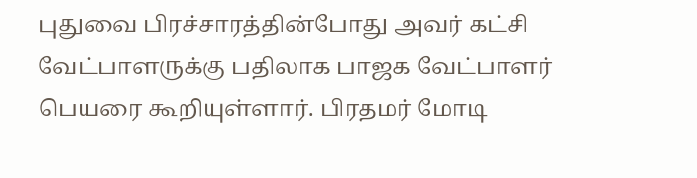புதுவை பிரச்சாரத்தின்போது அவர் கட்சி வேட்பாளருக்கு பதிலாக பாஜக வேட்பாளர் பெயரை கூறியுள்ளார். பிரதமர் மோடி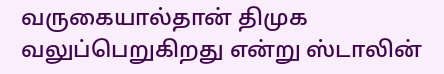வருகையால்தான் திமுக வலுப்பெறுகிறது என்று ஸ்டாலின்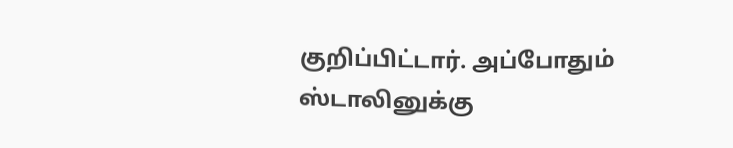குறிப்பிட்டார். அப்போதும் ஸ்டாலினுக்கு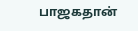பாஜகதான்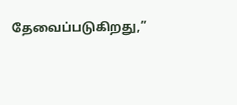தேவைப்படுகிறது,”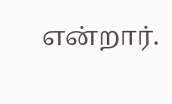என்றார்.